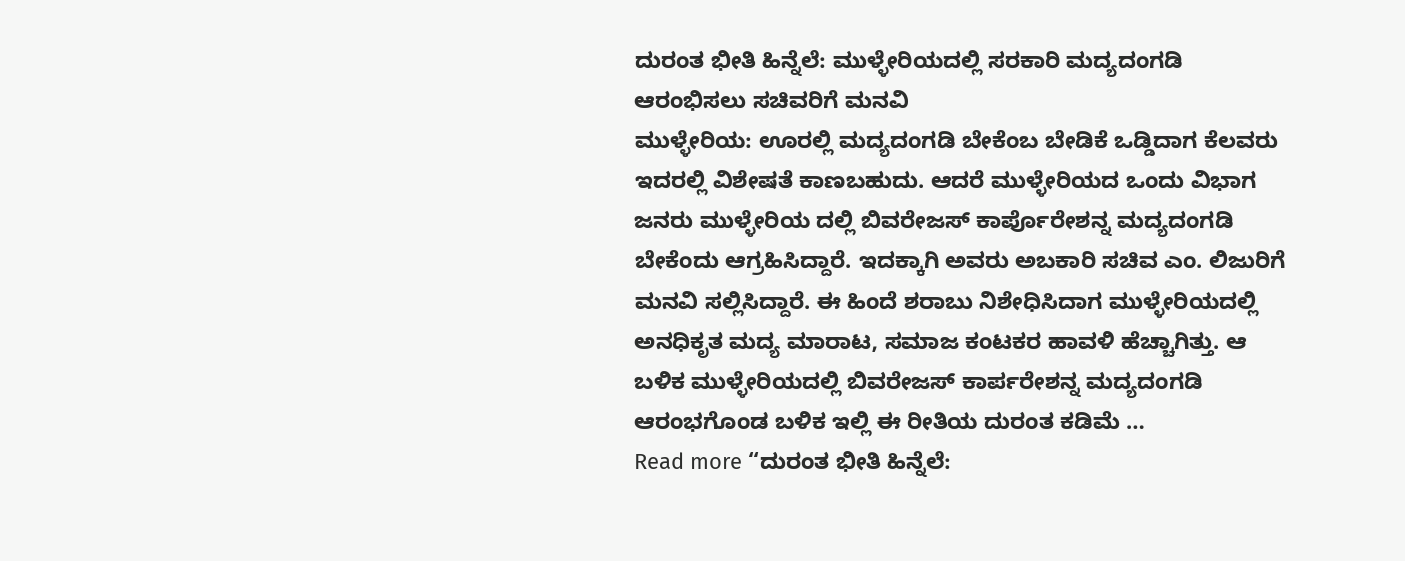ದುರಂತ ಭೀತಿ ಹಿನ್ನೆಲೆ: ಮುಳ್ಳೇರಿಯದಲ್ಲಿ ಸರಕಾರಿ ಮದ್ಯದಂಗಡಿ ಆರಂಭಿಸಲು ಸಚಿವರಿಗೆ ಮನವಿ
ಮುಳ್ಳೇರಿಯ: ಊರಲ್ಲಿ ಮದ್ಯದಂಗಡಿ ಬೇಕೆಂಬ ಬೇಡಿಕೆ ಒಡ್ಡಿದಾಗ ಕೆಲವರು ಇದರಲ್ಲಿ ವಿಶೇಷತೆ ಕಾಣಬಹುದು. ಆದರೆ ಮುಳ್ಳೇರಿಯದ ಒಂದು ವಿಭಾಗ ಜನರು ಮುಳ್ಳೇರಿಯ ದಲ್ಲಿ ಬಿವರೇಜಸ್ ಕಾರ್ಪೊರೇಶನ್ನ ಮದ್ಯದಂಗಡಿ ಬೇಕೆಂದು ಆಗ್ರಹಿಸಿದ್ದಾರೆ. ಇದಕ್ಕಾಗಿ ಅವರು ಅಬಕಾರಿ ಸಚಿವ ಎಂ. ಲಿಜುರಿಗೆ ಮನವಿ ಸಲ್ಲಿಸಿದ್ದಾರೆ. ಈ ಹಿಂದೆ ಶರಾಬು ನಿಶೇಧಿಸಿದಾಗ ಮುಳ್ಳೇರಿಯದಲ್ಲಿ ಅನಧಿಕೃತ ಮದ್ಯ ಮಾರಾಟ, ಸಮಾಜ ಕಂಟಕರ ಹಾವಳಿ ಹೆಚ್ಚಾಗಿತ್ತು. ಆ ಬಳಿಕ ಮುಳ್ಳೇರಿಯದಲ್ಲಿ ಬಿವರೇಜಸ್ ಕಾರ್ಪರೇಶನ್ನ ಮದ್ಯದಂಗಡಿ ಆರಂಭಗೊಂಡ ಬಳಿಕ ಇಲ್ಲಿ ಈ ರೀತಿಯ ದುರಂತ ಕಡಿಮೆ …
Read more “ದುರಂತ ಭೀತಿ ಹಿನ್ನೆಲೆ: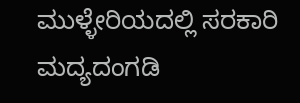ಮುಳ್ಳೇರಿಯದಲ್ಲಿ ಸರಕಾರಿ ಮದ್ಯದಂಗಡಿ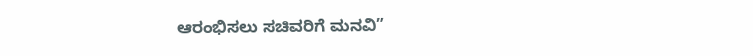ಆರಂಭಿಸಲು ಸಚಿವರಿಗೆ ಮನವಿ”